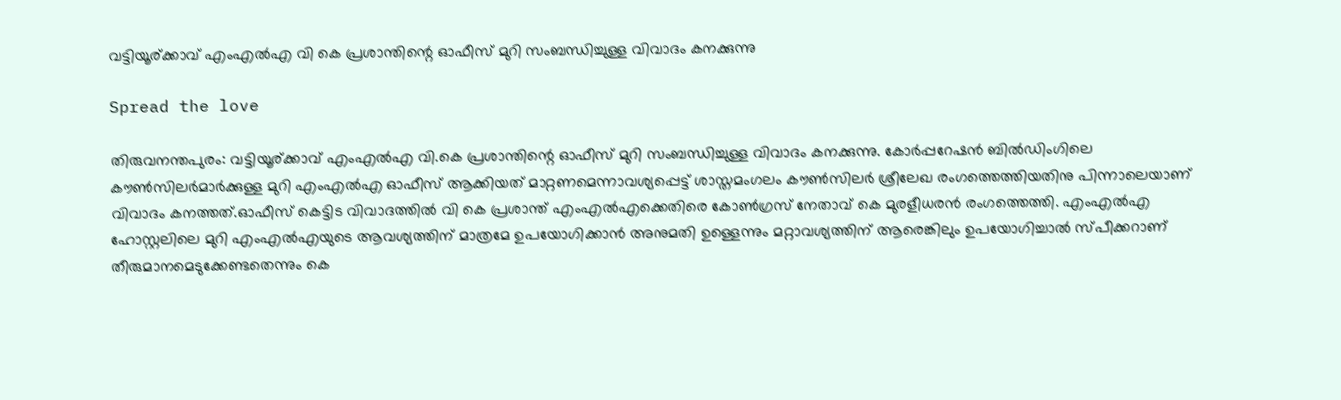വട്ടിയൂര്ക്കാവ് എംഎല്‍എ വി കെ പ്രശാന്തിന്റെ ഓഫീസ് മുറി സംബന്ധിച്ചുള്ള വിവാദം കനക്കുന്നു

Spread the love

തിരുവനന്തപുരം: വട്ടിയൂര്ക്കാവ് എംഎല്‍എ വി.കെ പ്രശാന്തിന്റെ ഓഫീസ് മുറി സംബന്ധിച്ചുള്ള വിവാദം കനക്കുന്നു. കോര്‍പ്പറേഷന്‍ ബില്‍ഡിംഗിലെ കൗണ്‍സിലര്‍മാര്‍ക്കുള്ള മുറി എംഎല്‍എ ഓഫീസ് ആക്കിയത് മാറ്റണമെന്നാവശ്യപ്പെട്ട് ശാസ്തമംഗലം കൗണ്‍സിലര്‍ ശ്രീലേഖ രംഗത്തെത്തിയതിനു പിന്നാലെയാണ് വിവാദം കനത്തത്.ഓഫീസ് കെട്ടിട വിവാദത്തില്‍ വി കെ പ്രശാന്ത് എംഎല്‍എക്കെതിരെ കോണ്‍ഗ്രസ് നേതാവ് കെ മുരളീധരന്‍ രംഗത്തെത്തി. എംഎല്‍എ ഹോസ്റ്റലിലെ മുറി എംഎല്‍എയുടെ ആവശ്യത്തിന് മാത്രമേ ഉപയോഗിക്കാന്‍ അനുമതി ഉള്ളെന്നും മറ്റാവശ്യത്തിന് ആരെങ്കിലും ഉപയോഗിച്ചാല്‍ സ്പീക്കറാണ് തീരുമാനമെടുക്കേണ്ടതെന്നും കെ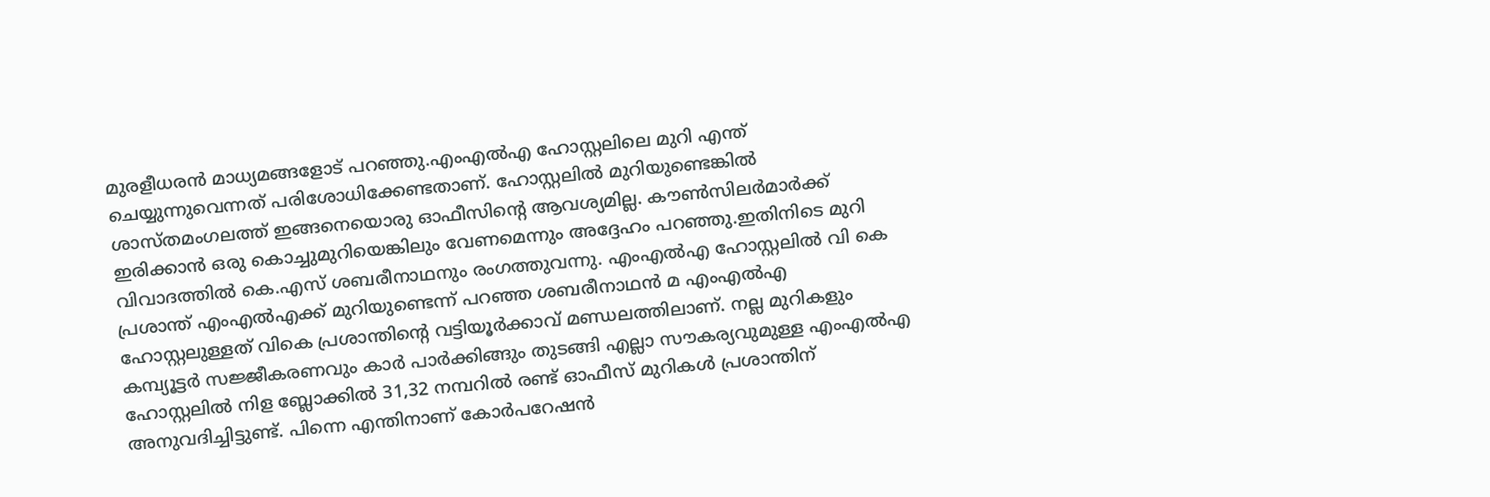മുരളീധരന്‍ മാധ്യമങ്ങളോട് പറഞ്ഞു.എംഎല്‍എ ഹോസ്റ്റലിലെ മുറി എന്ത് ചെയ്യുന്നുവെന്നത് പരിശോധിക്കേണ്ടതാണ്. ഹോസ്റ്റലില്‍ മുറിയുണ്ടെങ്കില്‍ ശാസ്തമംഗലത്ത് ഇങ്ങനെയൊരു ഓഫീസിന്റെ ആവശ്യമില്ല. കൗണ്‍സിലര്‍മാര്‍ക്ക് ഇരിക്കാന്‍ ഒരു കൊച്ചുമുറിയെങ്കിലും വേണമെന്നും അദ്ദേഹം പറഞ്ഞു.ഇതിനിടെ മുറി വിവാദത്തില്‍ കെ.എസ് ശബരീനാഥനും രംഗത്തുവന്നു. എംഎല്‍എ ഹോസ്റ്റലില്‍ വി കെ പ്രശാന്ത് എംഎല്‍എക്ക് മുറിയുണ്ടെന്ന് പറഞ്ഞ ശബരീനാഥന്‍ മ എംഎല്‍എ ഹോസ്റ്റലുള്ളത് വികെ പ്രശാന്തിന്റെ വട്ടിയൂര്‍ക്കാവ് മണ്ഡലത്തിലാണ്. നല്ല മുറികളും കമ്പ്യൂട്ടര്‍ സജ്ജീകരണവും കാര്‍ പാര്‍ക്കിങ്ങും തുടങ്ങി എല്ലാ സൗകര്യവുമുള്ള എംഎല്‍എ ഹോസ്റ്റലില്‍ നിള ബ്ലോക്കില്‍ 31,32 നമ്പറില്‍ രണ്ട് ഓഫീസ് മുറികള്‍ പ്രശാന്തിന് അനുവദിച്ചിട്ടുണ്ട്. പിന്നെ എന്തിനാണ് കോര്‍പറേഷന്‍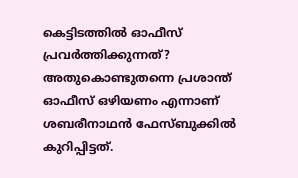കെട്ടിടത്തില്‍ ഓഫീസ് പ്രവര്‍ത്തിക്കുന്നത്? അതുകൊണ്ടുതന്നെ പ്രശാന്ത് ഓഫീസ് ഒഴിയണം എന്നാണ് ശബരീനാഥന്‍ ഫേസ്ബുക്കില്‍ കുറിപ്പിട്ടത്.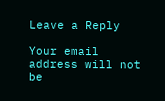Leave a Reply

Your email address will not be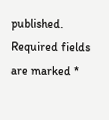published. Required fields are marked *